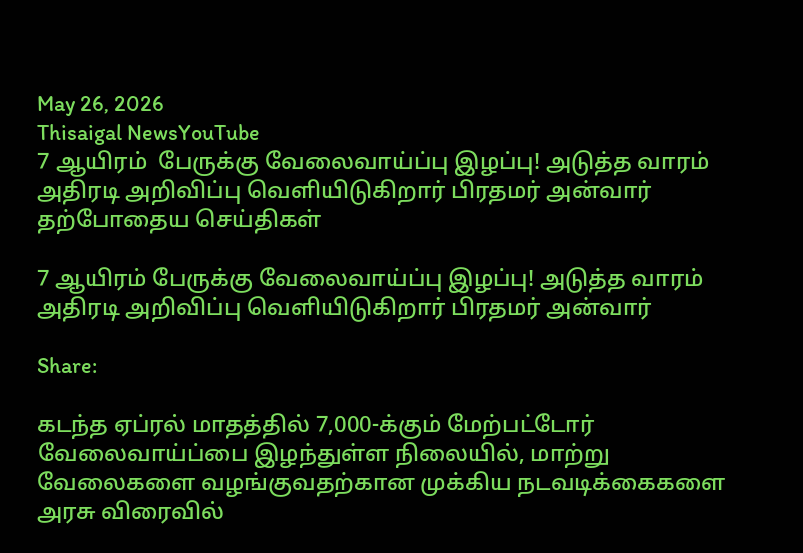May 26, 2026
Thisaigal NewsYouTube
7 ஆயிரம்  பேருக்கு வேலைவாய்ப்பு இழப்பு! அடுத்த வாரம் அதிரடி அறிவிப்பு வெளியிடுகிறார் பிரதமர் அன்வார்
தற்போதைய செய்திகள்

7 ஆயிரம் பேருக்கு வேலைவாய்ப்பு இழப்பு! அடுத்த வாரம் அதிரடி அறிவிப்பு வெளியிடுகிறார் பிரதமர் அன்வார்

Share:

கடந்த ஏப்ரல் மாதத்தில் 7,000-க்கும் மேற்பட்டோர் வேலைவாய்ப்பை இழந்துள்ள நிலையில், மாற்று வேலைகளை வழங்குவதற்கான முக்கிய நடவடிக்கைகளை அரசு விரைவில்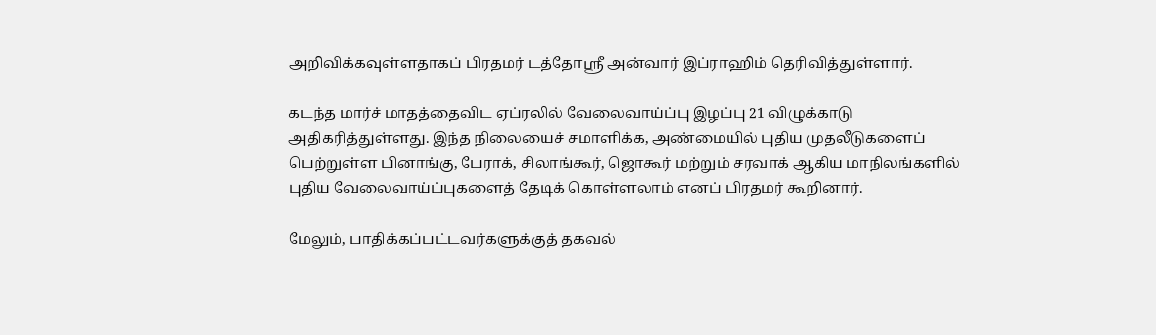அறிவிக்கவுள்ளதாகப் பிரதமர் டத்தோஸ்ரீ அன்வார் இப்ராஹிம் தெரிவித்துள்ளார்.

கடந்த மார்ச் மாதத்தைவிட ஏப்ரலில் வேலைவாய்ப்பு இழப்பு 21 விழுக்காடு அதிகரித்துள்ளது. இந்த நிலையைச் சமாளிக்க, அண்மையில் புதிய முதலீடுகளைப் பெற்றுள்ள பினாங்கு, பேராக், சிலாங்கூர், ஜொகூர் மற்றும் சரவாக் ஆகிய மாநிலங்களில் புதிய வேலைவாய்ப்புகளைத் தேடிக் கொள்ளலாம் எனப் பிரதமர் கூறினார்.

மேலும், பாதிக்கப்பட்டவர்களுக்குத் தகவல்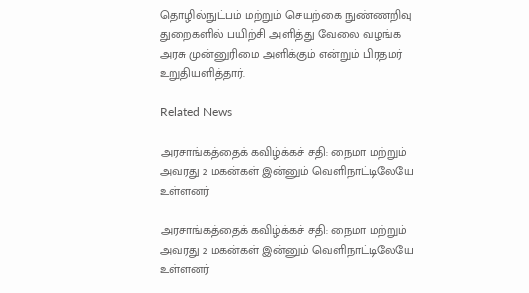தொழில்நுட்பம் மற்றும் செயற்கை நுண்ணறிவு துறைகளில் பயிற்சி அளித்து வேலை வழங்க அரசு முன்னுரிமை அளிக்கும் என்றும் பிரதமர் உறுதியளித்தார்.

Related News

அரசாங்கத்தைக் கவிழ்க்கச் சதி: நைமா மற்றும் அவரது 2 மகன்கள் இன்னும் வெளிநாட்டிலேயே உள்ளனர்

அரசாங்கத்தைக் கவிழ்க்கச் சதி: நைமா மற்றும் அவரது 2 மகன்கள் இன்னும் வெளிநாட்டிலேயே உள்ளனர்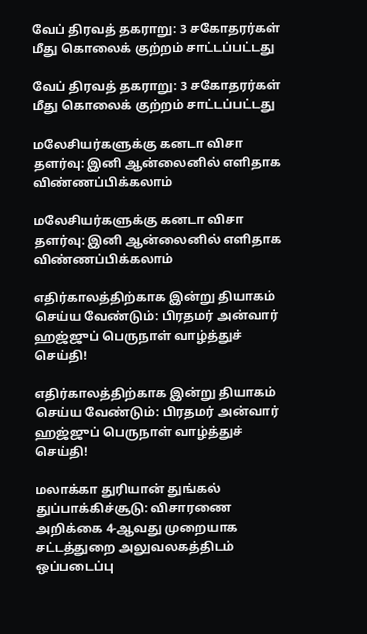வேப் திரவத் தகராறு: 3 சகோதரர்கள் மீது கொலைக் குற்றம் சாட்டப்பட்டது

வேப் திரவத் தகராறு: 3 சகோதரர்கள் மீது கொலைக் குற்றம் சாட்டப்பட்டது

மலேசியர்களுக்கு கனடா விசா தளர்வு: இனி ஆன்லைனில் எளிதாக விண்ணப்பிக்கலாம்

மலேசியர்களுக்கு கனடா விசா தளர்வு: இனி ஆன்லைனில் எளிதாக விண்ணப்பிக்கலாம்

எதிர்காலத்திற்காக இன்று தியாகம் செய்ய வேண்டும்: பிரதமர் அன்வார் ஹஜ்ஜுப் பெருநாள் வாழ்த்துச் செய்தி!

எதிர்காலத்திற்காக இன்று தியாகம் செய்ய வேண்டும்: பிரதமர் அன்வார் ஹஜ்ஜுப் பெருநாள் வாழ்த்துச் செய்தி!

மலாக்கா துரியான் துங்கல் துப்பாக்கிச்சூடு: விசாரணை அறிக்கை 4-ஆவது முறையாக சட்டத்துறை அலுவலகத்திடம்  ஒப்படைப்பு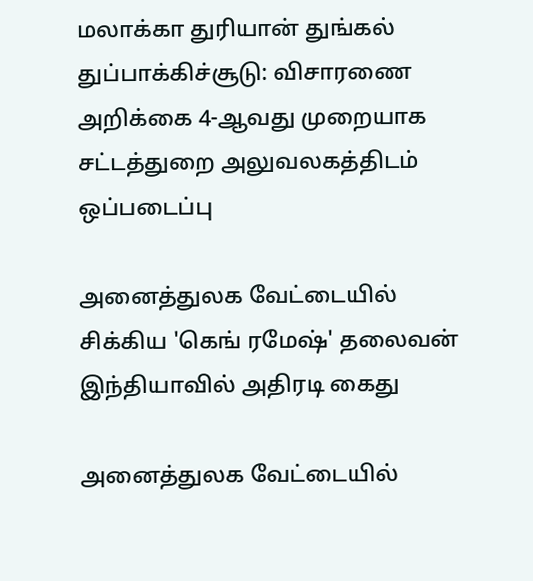மலாக்கா துரியான் துங்கல் துப்பாக்கிச்சூடு: விசாரணை அறிக்கை 4-ஆவது முறையாக சட்டத்துறை அலுவலகத்திடம் ஒப்படைப்பு

அனைத்துலக வேட்டையில் சிக்கிய 'கெங் ரமேஷ்' தலைவன் இந்தியாவில் அதிரடி கைது

அனைத்துலக வேட்டையில்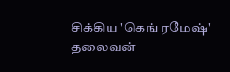சிக்கிய 'கெங் ரமேஷ்' தலைவன்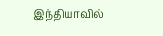இந்தியாவில்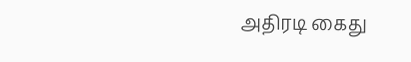அதிரடி கைது